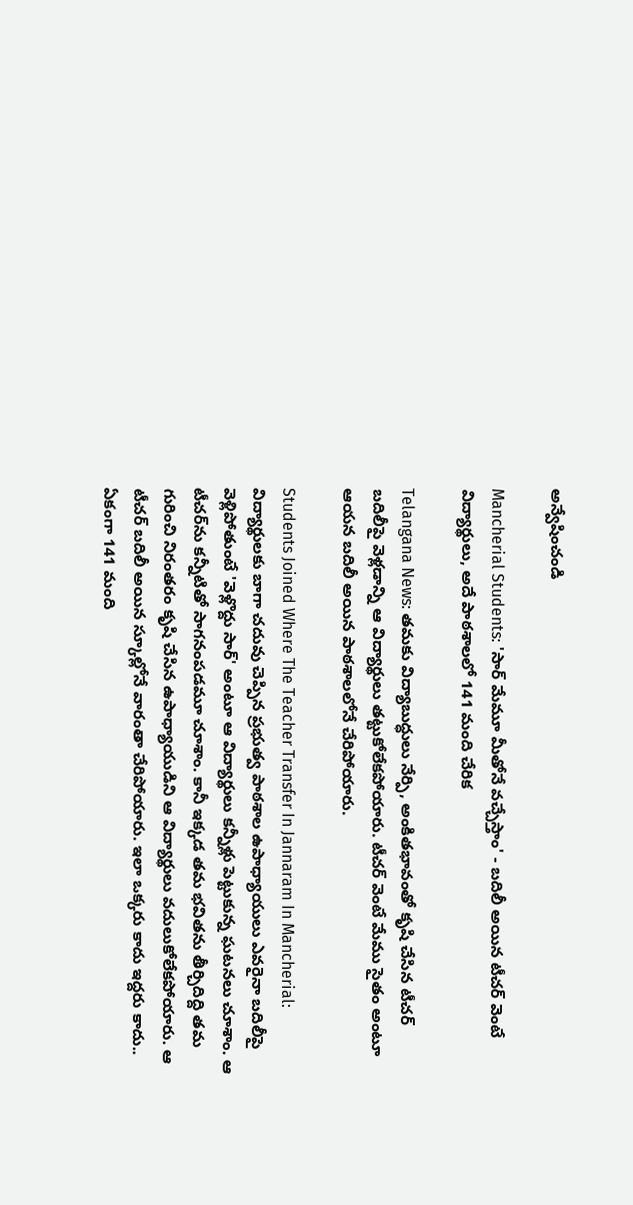అన్వేషించండి

Mancherial Students: 'సార్ మేమూ మీతోనే వచ్చేస్తాం' - బదిలీ అయిన టీచర్ వెంటే విద్యార్థులు, అదే పాఠశాలలో 141 మంది చేరిక

Telangana News: తమకు విద్యాబుద్ధులు నేర్పి, అంకితభావంతో కృషి చేసిన టీచర్ బదిలీపై వెళ్లడాన్ని ఆ విద్యార్థులు తట్టుకోలేకపోయారు. టీచర్ వెంటే మేము సైతం అంటూ ఆయన బదిలీ అయిన పాఠశాలలోనే చేరిపోయారు.

Students Joined Where The Teacher Transfer In Jannaram In Mancherial: విద్యార్థులకు బాగా చదువు చెప్పిన ప్రభుత్వ పాఠశాల ఉపాధ్యాయులు ఎవరైనా బదిలీపై వెళ్లిపోతుంటే 'వెళ్లొద్దు సార్' అంటూ ఆ విద్యార్థులు కన్నీళ్లు పెట్టుకున్న ఘటనలు చూశాం. ఆ టీచర్‌ను కన్నీటితో సాగనంపడమూ చూశాం. కానీ ఇక్కడ తమ భవితను తీర్చిదిద్ది తమ గురించి నిరంతరం కృషి చేసిన ఉపాధ్యాయుడిని ఆ విద్యార్థులు వదులుకోలేకపోయారు. ఆ టీచర్ బదిలీ అయిన స్కూల్లోనే వారంతా చేరిపోయారు. ఇలా ఒక్కరు కాదు ఇద్దరు కాదు.. ఏకంగా 141 మంది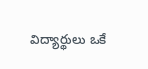విద్యార్థులు ఒకే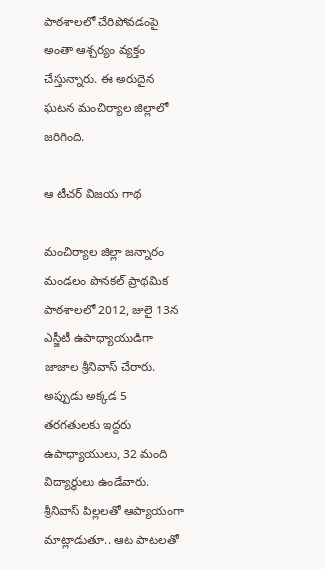పాఠశాలలో చేరిపోవడంపై అంతా ఆశ్చర్యం వ్యక్తం చేస్తున్నారు. ఈ అరుదైన ఘటన మంచిర్యాల జిల్లాలో జరిగింది.

ఆ టీచర్ విజయ గాథ

మంచిర్యాల జిల్లా జన్నారం మండలం పొనకల్ ప్రాథమిక పాఠశాలలో 2012, జులై 13న ఎస్జీటీ ఉపాధ్యాయుడిగా జాజాల శ్రీనివాస్ చేరారు. అప్పుడు అక్కడ 5 తరగతులకు ఇద్దరు ఉపాధ్యాయులు, 32 మంది విద్యార్థులు ఉండేవారు. శ్రీనివాస్ పిల్లలతో ఆప్యాయంగా మాట్లాడుతూ.. ఆట పాటలతో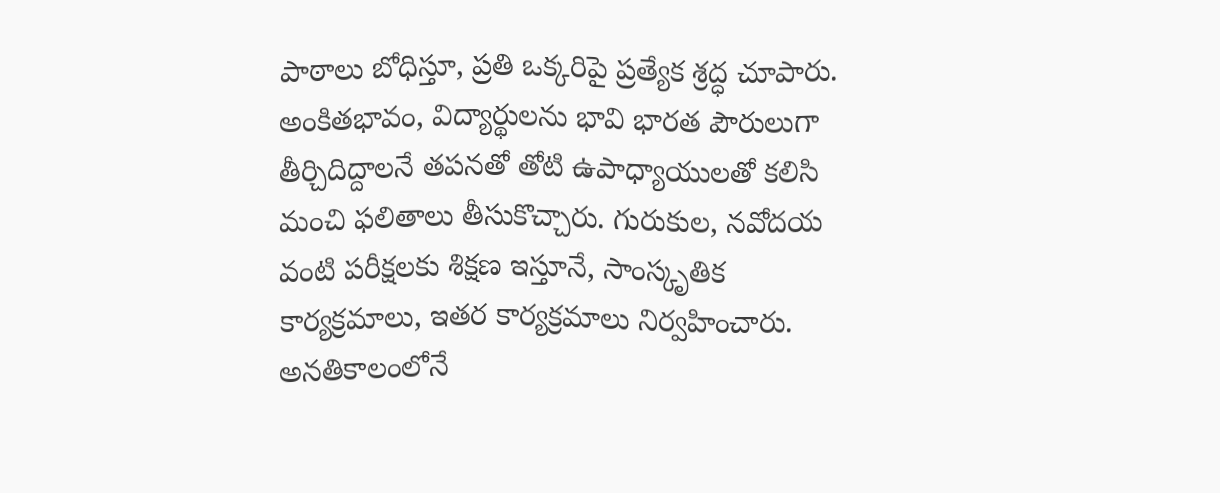పాఠాలు బోధిస్తూ, ప్రతి ఒక్కరిపై ప్రత్యేక శ్రద్ధ చూపారు. అంకితభావం, విద్యార్థులను భావి భారత పౌరులుగా తీర్చిదిద్దాలనే తపనతో తోటి ఉపాధ్యాయులతో కలిసి మంచి ఫలితాలు తీసుకొచ్చారు. గురుకుల, నవోదయ వంటి పరీక్షలకు శిక్షణ ఇస్తూనే, సాంస్కృతిక కార్యక్రమాలు, ఇతర కార్యక్రమాలు నిర్వహించారు. అనతికాలంలోనే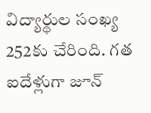విద్యార్థుల సంఖ్య 252కు చేరింది. గత ఐదేళ్లుగా జూన్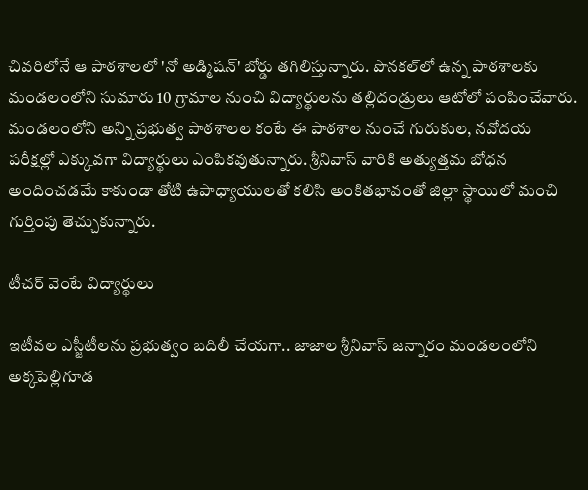చివరిలోనే ఆ పాఠశాలలో 'నో అడ్మిషన్' బోర్డు తగిలిస్తున్నారు. పొనకల్‌లో ఉన్న పాఠశాలకు మండలంలోని సుమారు 10 గ్రామాల నుంచి విద్యార్థులను తల్లిదండ్రులు ఆటోలో పంపించేవారు. మండలంలోని అన్ని ప్రభుత్వ పాఠశాలల కంటే ఈ పాఠశాల నుంచే గురుకుల, నవోదయ పరీక్షల్లో ఎక్కువగా విద్యార్థులు ఎంపికవుతున్నారు. శ్రీనివాస్ వారికి అత్యుత్తమ బోధన అందించడమే కాకుండా తోటి ఉపాధ్యాయులతో కలిసి అంకితభావంతో జిల్లా స్థాయిలో మంచి గుర్తింపు తెచ్చుకున్నారు.

టీచర్ వెంటే విద్యార్థులు

ఇటీవల ఎస్జీటీలను ప్రభుత్వం బదిలీ చేయగా.. జాజాల శ్రీనివాస్ జన్నారం మండలంలోని అక్కపెల్లిగూడ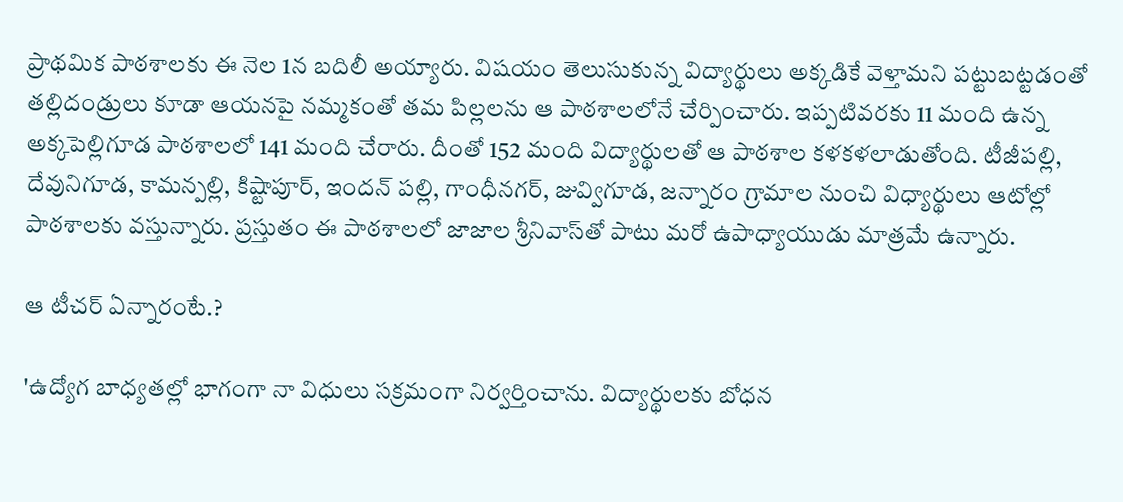ప్రాథమిక పాఠశాలకు ఈ నెల 1న బదిలీ అయ్యారు. విషయం తెలుసుకున్న విద్యార్థులు అక్కడికే వెళ్తామని పట్టుబట్టడంతో తల్లిదండ్రులు కూడా ఆయనపై నమ్మకంతో తమ పిల్లలను ఆ పాఠశాలలోనే చేర్పించారు. ఇప్పటివరకు 11 మంది ఉన్న అక్కపెల్లిగూడ పాఠశాలలో 141 మంది చేరారు. దీంతో 152 మంది విద్యార్థులతో ఆ పాఠశాల కళకళలాడుతోంది. టీజీపల్లి, దేవునిగూడ, కామన్పల్లి, కిష్టాపూర్, ఇందన్ పల్లి, గాంధీనగర్, జువ్విగూడ, జన్నారం గ్రామాల నుంచి విధ్యార్థులు ఆటోల్లో పాఠశాలకు వస్తున్నారు. ప్రస్తుతం ఈ పాఠశాలలో జాజాల శ్రీనివాస్‌తో పాటు మరో ఉపాధ్యాయుడు మాత్రమే ఉన్నారు.

ఆ టీచర్ ఏన్నారంటే.?

'ఉద్యోగ బాధ్యతల్లో భాగంగా నా విధులు సక్రమంగా నిర్వర్తించాను. విద్యార్థులకు బోధన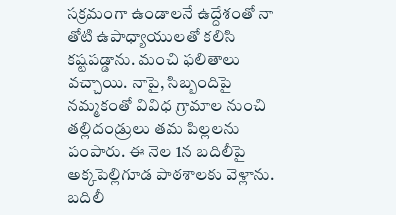సక్రమంగా ఉండాలనే ఉద్దేశంతో నా తోటి ఉపాధ్యాయులతో కలిసి కష్టపడ్డాను. మంచి ఫలితాలు వచ్చాయి. నాపై, సిబ్బందిపై నమ్మకంతో వివిధ గ్రామాల నుంచి తల్లిదండ్రులు తమ పిల్లలను పంపారు. ఈ నెల 1న బదిలీపై అక్కపెల్లిగూడ పాఠశాలకు వెళ్లాను. బదిలీ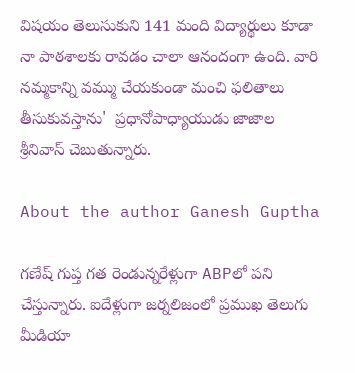విషయం తెలుసుకుని 141 మంది విద్యార్థులు కూడా నా పాఠశాలకు రావడం చాలా ఆనందంగా ఉంది. వారి నమ్మకాన్ని వమ్ము చేయకుండా మంచి ఫలితాలు తీసుకువస్తాను'  ప్రధానోపాధ్యాయుడు జాజాల శ్రీనివాస్ చెబుతున్నారు.

About the author Ganesh Guptha

గణేష్ గుప్త గత రెండున్నరేళ్లుగా ABPలో పని చేస్తున్నారు. ఐదేళ్లుగా జర్నలిజంలో ప్రముఖ తెలుగు మీడియా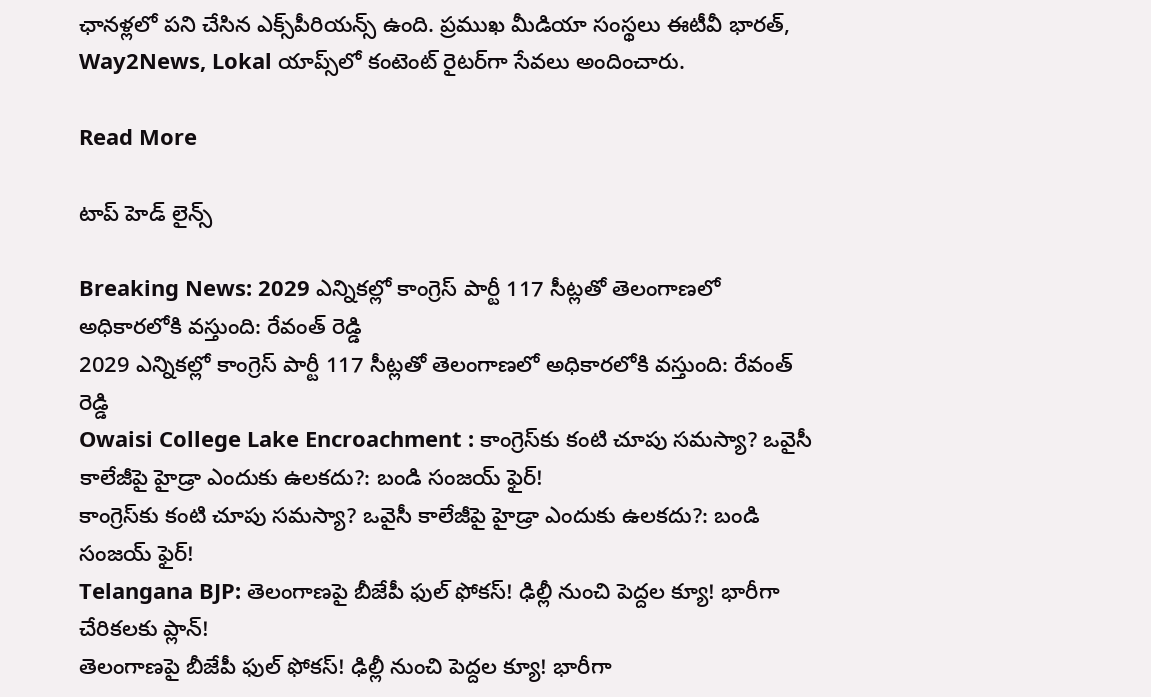ఛానళ్లలో పని చేసిన ఎక్స్‌పీరియన్స్ ఉంది. ప్రముఖ మీడియా సంస్థలు ఈటీవీ భారత్, Way2News, Lokal యాప్స్‌లో కంటెంట్ రైటర్‌గా సేవలు అందించారు.

Read More

టాప్ హెడ్ లైన్స్

Breaking News: 2029 ఎన్నికల్లో కాంగ్రెస్ పార్టీ 117 సీట్లతో తెలంగాణలో అధికారలోకి వస్తుంది: రేవంత్ రెడ్డి
2029 ఎన్నికల్లో కాంగ్రెస్ పార్టీ 117 సీట్లతో తెలంగాణలో అధికారలోకి వస్తుంది: రేవంత్ రెడ్డి
Owaisi College Lake Encroachment : కాంగ్రెస్‌కు కంటి చూపు సమస్యా? ఒవైసీ కాలేజీపై హైడ్రా ఎందుకు ఉలకదు?: బండి సంజయ్ ఫైర్!
కాంగ్రెస్‌కు కంటి చూపు సమస్యా? ఒవైసీ కాలేజీపై హైడ్రా ఎందుకు ఉలకదు?: బండి సంజయ్ ఫైర్!
Telangana BJP: తెలంగాణపై బీజేపీ ఫుల్‌ ఫోకస్‌! ఢిల్లీ నుంచి పెద్దల క్యూ! భారీగా చేరికలకు ప్లాన్!
తెలంగాణపై బీజేపీ ఫుల్‌ ఫోకస్‌! ఢిల్లీ నుంచి పెద్దల క్యూ! భారీగా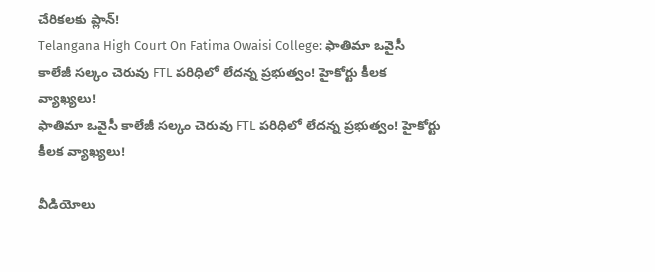చేరికలకు ప్లాన్!
Telangana High Court On Fatima Owaisi College: ఫాతిమా ఒవైసీ కాలేజీ సల్కం చెరువు FTL పరిధిలో లేదన్న ప్రభుత్వం! హైకోర్టు కీలక వ్యాఖ్యలు!
ఫాతిమా ఒవైసీ కాలేజీ సల్కం చెరువు FTL పరిధిలో లేదన్న ప్రభుత్వం! హైకోర్టు కీలక వ్యాఖ్యలు!

వీడియోలు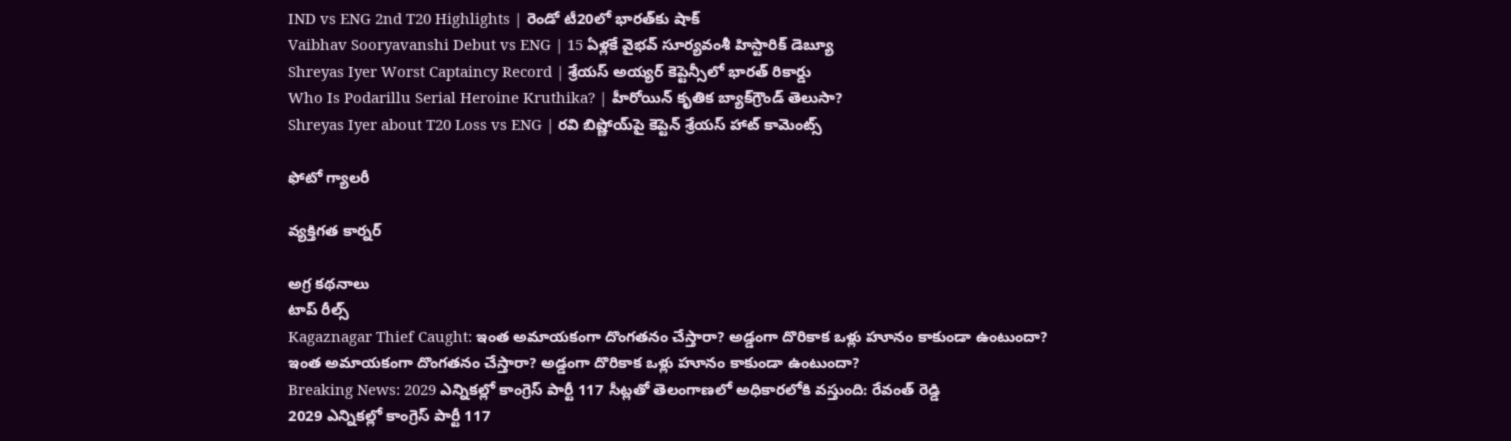IND vs ENG 2nd T20 Highlights | రెండో టీ20లో భారత్‌కు షాక్
Vaibhav Sooryavanshi Debut vs ENG | 15 ఏళ్లకే వైభవ్ సూర్యవంశీ హిస్టారిక్ డెబ్యూ
Shreyas Iyer Worst Captaincy Record | శ్రేయస్ అయ్యర్ కెప్టెన్సీలో భారత్ రికార్డు
Who Is Podarillu Serial Heroine Kruthika? | హీరోయిన్ కృతిక బ్యాక్‌గ్రౌండ్ తెలుసా?
Shreyas Iyer about T20 Loss vs ENG | రవి బిష్ణోయ్‌పై కెప్టెన్ శ్రేయస్ హాట్ కామెంట్స్

ఫోటో గ్యాలరీ

వ్యక్తిగత కార్నర్

అగ్ర కథనాలు
టాప్ రీల్స్
Kagaznagar Thief Caught: ఇంత అమాయకంగా దొంగతనం చేస్తారా? అడ్డంగా దొరికాక ఒళ్లు హూనం కాకుండా ఉంటుందా?
ఇంత అమాయకంగా దొంగతనం చేస్తారా? అడ్డంగా దొరికాక ఒళ్లు హూనం కాకుండా ఉంటుందా?
Breaking News: 2029 ఎన్నికల్లో కాంగ్రెస్ పార్టీ 117 సీట్లతో తెలంగాణలో అధికారలోకి వస్తుంది: రేవంత్ రెడ్డి
2029 ఎన్నికల్లో కాంగ్రెస్ పార్టీ 117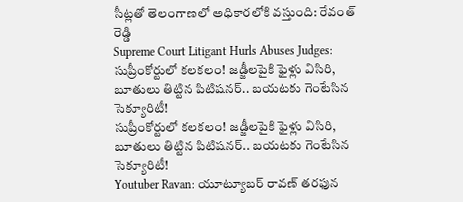సీట్లతో తెలంగాణలో అధికారలోకి వస్తుంది: రేవంత్ రెడ్డి
Supreme Court Litigant Hurls Abuses Judges: సుప్రీంకోర్టులో కలకలం! జడ్జీలపైకి ఫైళ్లు విసిరి, బూతులు తిట్టిన పిటిషనర్.. బయటకు గెంటేసిన సెక్యూరిటీ!
సుప్రీంకోర్టులో కలకలం! జడ్జీలపైకి ఫైళ్లు విసిరి, బూతులు తిట్టిన పిటిషనర్.. బయటకు గెంటేసిన సెక్యూరిటీ!
Youtuber Ravan: యూట్యూబర్ రావణ్‌ తరఫున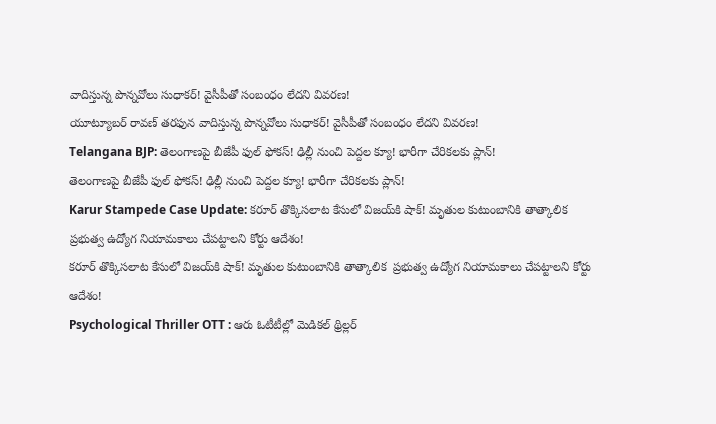వాదిస్తున్న పొన్నవోలు సుధాకర్! వైసీపీతో సంబంధం లేదని వివరణ!
యూట్యూబర్ రావణ్‌ తరఫున వాదిస్తున్న పొన్నవోలు సుధాకర్! వైసీపీతో సంబంధం లేదని వివరణ!
Telangana BJP: తెలంగాణపై బీజేపీ ఫుల్‌ ఫోకస్‌! ఢిల్లీ నుంచి పెద్దల క్యూ! భారీగా చేరికలకు ప్లాన్!
తెలంగాణపై బీజేపీ ఫుల్‌ ఫోకస్‌! ఢిల్లీ నుంచి పెద్దల క్యూ! భారీగా చేరికలకు ప్లాన్!
Karur Stampede Case Update: కరూర్ తొక్కిసలాట కేసులో విజయ్‌కి షాక్! మృతుల కుటుంబానికి తాత్కాలిక  ప్రభుత్వ ఉద్యోగ నియామకాలు చేపట్టాలని కోర్టు ఆదేశం!
కరూర్ తొక్కిసలాట కేసులో విజయ్‌కి షాక్! మృతుల కుటుంబానికి తాత్కాలిక  ప్రభుత్వ ఉద్యోగ నియామకాలు చేపట్టాలని కోర్టు ఆదేశం!
Psychological Thriller OTT : ఆరు ఓటీటీల్లో మెడికల్ థ్రిల్లర్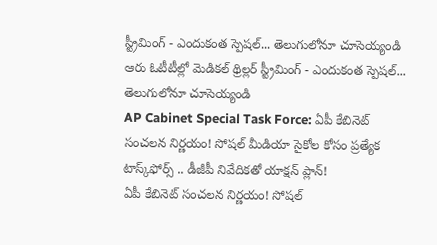స్ట్రీమింగ్ - ఎందుకంత స్పెషల్... తెలుగులోనూ చూసెయ్యండి
ఆరు ఓటీటీల్లో మెడికల్ థ్రిల్లర్ స్ట్రీమింగ్ - ఎందుకంత స్పెషల్... తెలుగులోనూ చూసెయ్యండి
AP Cabinet Special Task Force: ఏపీ కేబినెట్ సంచలన నిర్ణయం! సోషల్ మీడియా సైకోల కోసం ప్రత్యేక టాస్క్‌ఫోర్స్ .. డీజీపీ నివేదికతో యాక్షన్ ప్లాన్!
ఏపీ కేబినెట్ సంచలన నిర్ణయం! సోషల్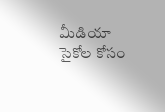మీడియా సైకోల కోసం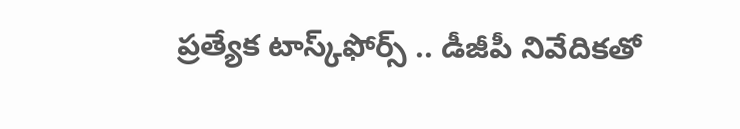ప్రత్యేక టాస్క్‌ఫోర్స్ .. డీజీపీ నివేదికతో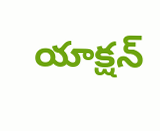యాక్షన్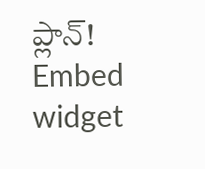ప్లాన్!
Embed widget